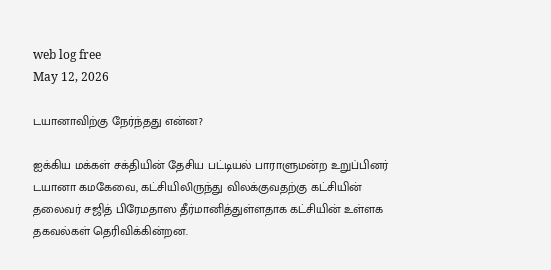web log free
May 12, 2026

டயானாவிற்கு நேர்ந்தது என்ன?

ஐக்கிய மக்கள் சக்தியின் தேசிய பட்டியல் பாராளுமன்ற உறுப்பினர் டயானா கமகேவை, கட்சியிலிருந்து விலக்குவதற்கு கட்சியின் தலைவர் சஜித் பிரேமதாஸ தீர்மானித்துள்ளதாக கட்சியின் உள்ளக தகவல்கள் தெரிவிக்கின்றன.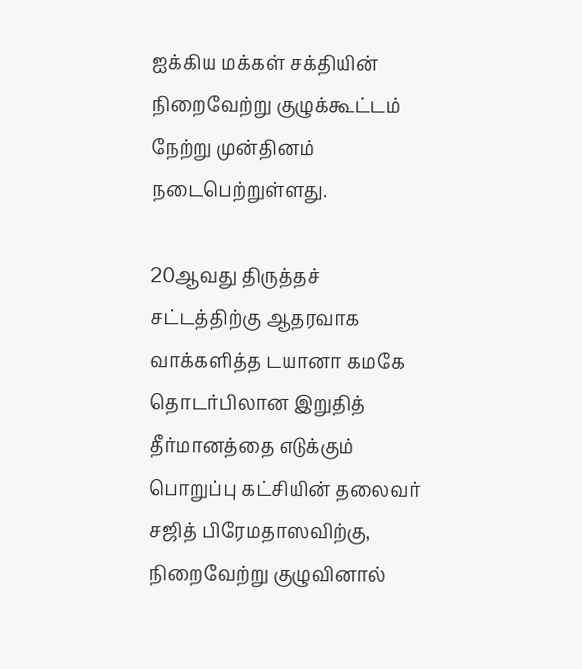ஐக்கிய மக்கள் சக்தியின் நிறைவேற்று குழுக்கூட்டம் நேற்று முன்தினம் நடைபெற்றுள்ளது.

20ஆவது திருத்தச் சட்டத்திற்கு ஆதரவாக வாக்களித்த டயானா கமகே தொடர்பிலான இறுதித் தீர்மானத்தை எடுக்கும் பொறுப்பு கட்சியின் தலைவர் சஜித் பிரேமதாஸவிற்கு, நிறைவேற்று குழுவினால்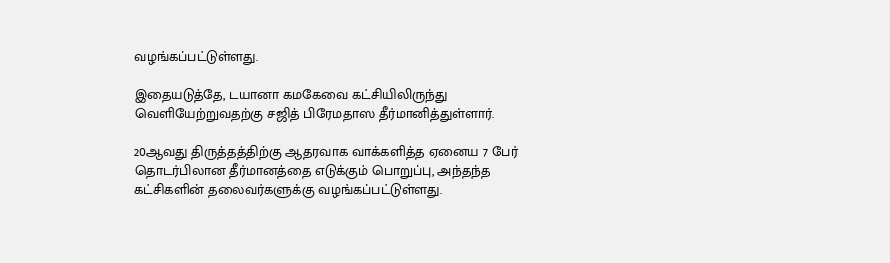வழங்கப்பட்டுள்ளது.

இதையடுத்தே, டயானா கமகேவை கட்சியிலிருந்து வெளியேற்றுவதற்கு சஜித் பிரேமதாஸ தீர்மானித்துள்ளார்.

20ஆவது திருத்தத்திற்கு ஆதரவாக வாக்களித்த ஏனைய 7 பேர் தொடர்பிலான தீர்மானத்தை எடுக்கும் பொறுப்பு, அந்தந்த கட்சிகளின் தலைவர்களுக்கு வழங்கப்பட்டுள்ளது.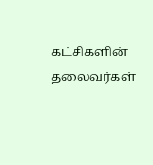கட்சிகளின் தலைவர்கள்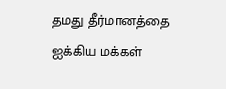தமது தீர்மானத்தை ஐக்கிய மக்கள்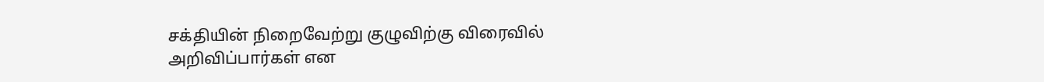சக்தியின் நிறைவேற்று குழுவிற்கு விரைவில் அறிவிப்பார்கள் என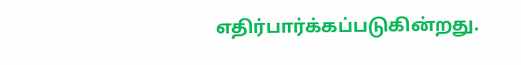எதிர்பார்க்கப்படுகின்றது.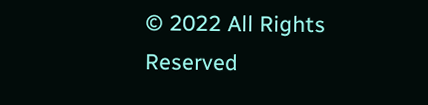© 2022 All Rights Reserved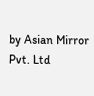by Asian Mirror Pvt. Ltd